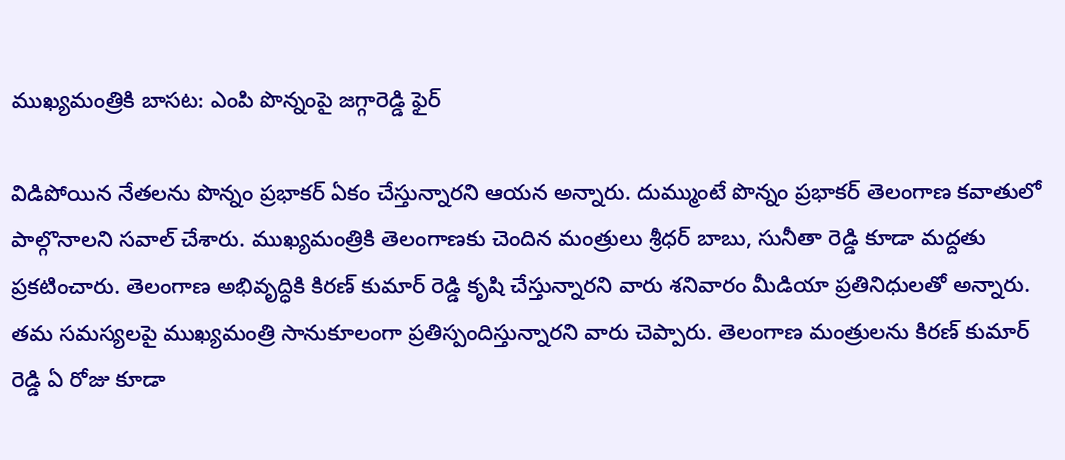ముఖ్యమంత్రికి బాసట: ఎంపి పొన్నంపై జగ్గారెడ్డి ఫైర్

విడిపోయిన నేతలను పొన్నం ప్రభాకర్ ఏకం చేస్తున్నారని ఆయన అన్నారు. దుమ్ముంటే పొన్నం ప్రభాకర్ తెలంగాణ కవాతులో పాల్గొనాలని సవాల్ చేశారు. ముఖ్యమంత్రికి తెలంగాణకు చెందిన మంత్రులు శ్రీధర్ బాబు, సునీతా రెడ్డి కూడా మద్దతు ప్రకటించారు. తెలంగాణ అభివృద్ధికి కిరణ్ కుమార్ రెడ్డి కృషి చేస్తున్నారని వారు శనివారం మీడియా ప్రతినిధులతో అన్నారు.
తమ సమస్యలపై ముఖ్యమంత్రి సానుకూలంగా ప్రతిస్పందిస్తున్నారని వారు చెప్పారు. తెలంగాణ మంత్రులను కిరణ్ కుమార్ రెడ్డి ఏ రోజు కూడా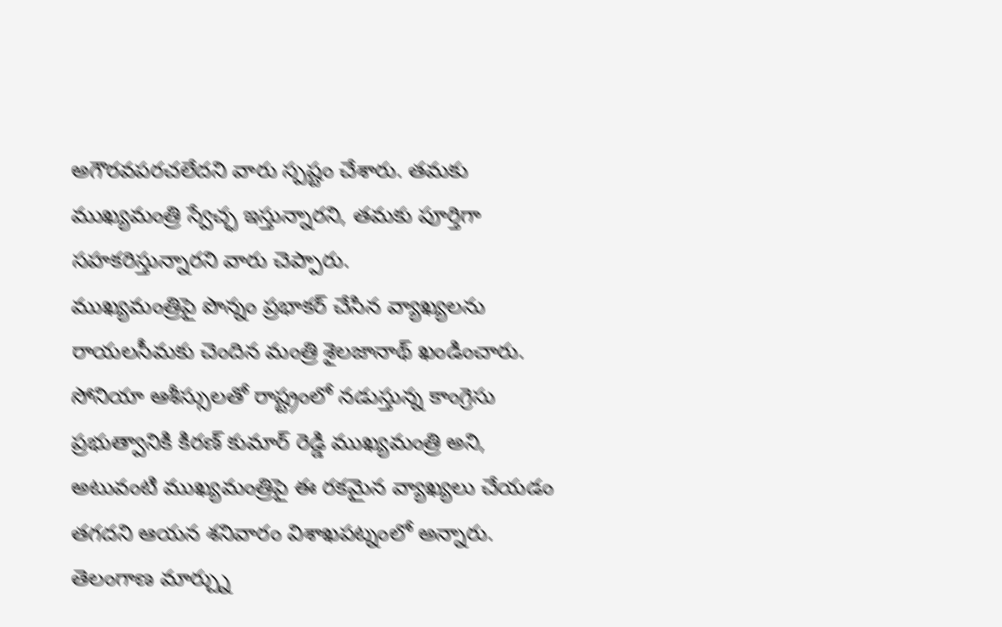అగౌరవపరచలేదని వారు స్పష్టం చేశారు. తమకు ముఖ్యమంత్రి స్వేచ్ఛ ఇస్తున్నారని, తమకు పూర్తిగా సహకరిస్తున్నారని వారు చెప్పారు.
ముఖ్యమంత్రిపై పొన్నం ప్రభాకర్ చేసిన వ్యాఖ్యలను రాయలసీమకు చెందిన మంత్రి శైలజానాథ్ ఖండించారు. సోనియా ఆశీస్సులతో రాష్ట్రంలో నడుస్తున్న కాంగ్రెసు ప్రభుత్వానికి కిరణ్ కుమార్ రెడ్డి ముఖ్యమంత్రి అని, అటువంటి ముఖ్యమంత్రిపై ఈ రకమైన వ్యాఖ్యలు చేయడం తగదని ఆయన శనివారం విశాఖపట్నంలో అన్నారు.
తెలంగాణ మార్చ్ను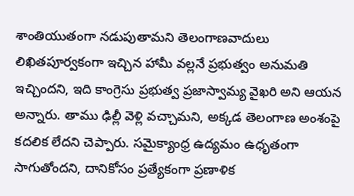శాంతియుతంగా నడుపుతామని తెలంగాణవాదులు లిఖితపూర్వకంగా ఇచ్చిన హామీ వల్లనే ప్రభుత్వం అనుమతి ఇచ్చిందని, ఇది కాంగ్రెసు ప్రభుత్వ ప్రజాస్వామ్య వైఖరి అని ఆయన అన్నారు. తాము ఢిల్లీ వెళ్లి వచ్చామని, అక్కడ తెలంగాణ అంశంపై కదలిక లేదని చెప్పారు. సమైక్యాంధ్ర ఉద్యమం ఉధృతంగా సాగుతోందని, దానికోసం ప్రత్యేకంగా ప్రణాళిక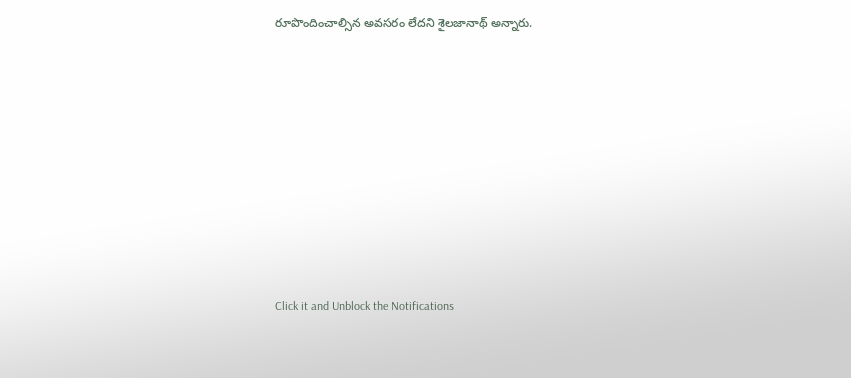రూపొందించాల్సిన అవసరం లేదని శైలజానాథ్ అన్నారు.












Click it and Unblock the Notifications